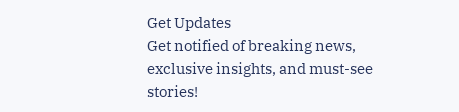Get Updates
Get notified of breaking news, exclusive insights, and must-see stories!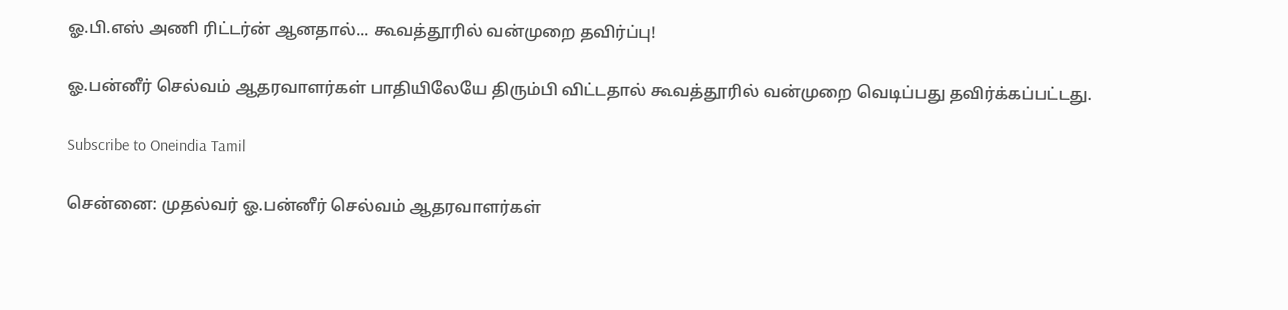ஓ.பி.எஸ் அணி ரிட்டர்ன் ஆனதால்... கூவத்தூரில் வன்முறை தவிர்ப்பு!

ஓ.பன்னீர் செல்வம் ஆதரவாளர்கள் பாதியிலேயே திரும்பி விட்டதால் கூவத்தூரில் வன்முறை வெடிப்பது தவிர்க்கப்பட்டது.

Subscribe to Oneindia Tamil

சென்னை: முதல்வர் ஓ.பன்னீர் செல்வம் ஆதரவாளர்கள்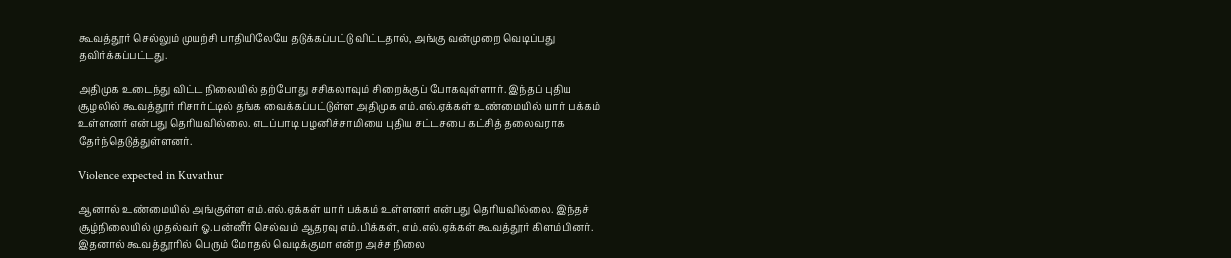கூவத்தூர் செல்லும் முயற்சி பாதியிலேயே தடுக்கப்பட்டு விட்டதால், அங்கு வன்முறை வெடிப்பது தவிர்க்கப்பட்டது.

அதிமுக உடைந்து விட்ட நிலையில் தற்போது சசிகலாவும் சிறைக்குப் போகவுள்ளார். இந்தப் புதிய சூழலில் கூவத்தூர் ரிசார்ட்டில் தங்க வைக்கப்பட்டுள்ள அதிமுக எம்.எல்.ஏக்கள் உண்மையில் யார் பக்கம் உள்ளனர் என்பது தெரியவில்லை. எடப்பாடி பழனிச்சாமியை புதிய சட்டசபை கட்சித் தலைவராக தேர்ந்தெடுத்துள்ளனர்.

Violence expected in Kuvathur

ஆனால் உண்மையில் அங்குள்ள எம்.எல்.ஏக்கள் யார் பக்கம் உள்ளனர் என்பது தெரியவில்லை. இந்தச் சூழ்நிலையில் முதல்வர் ஓ.பன்னீர் செல்வம் ஆதரவு எம்.பிக்கள், எம்.எல்.ஏக்கள் கூவத்தூர் கிளம்பினர். இதனால் கூவத்தூரில் பெரும் மோதல் வெடிக்குமா என்ற அச்ச நிலை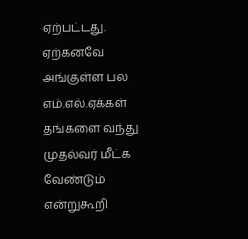ஏற்பட்டது. ஏற்கனவே அங்குள்ள பல எம்.எல்.ஏக்கள் தங்களை வந்து முதல்வர் மீட்க வேண்டும் என்றுகூறி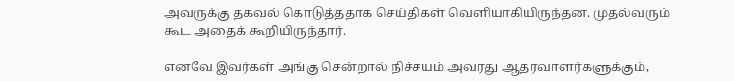அவருக்கு தகவல் கொடுத்ததாக செய்திகள் வெளியாகியிருந்தன. முதல்வரும் கூட அதைக் கூறியிருந்தார்.

எனவே இவர்கள் அங்கு சென்றால் நிச்சயம் அவரது ஆதரவாளர்களுக்கும்,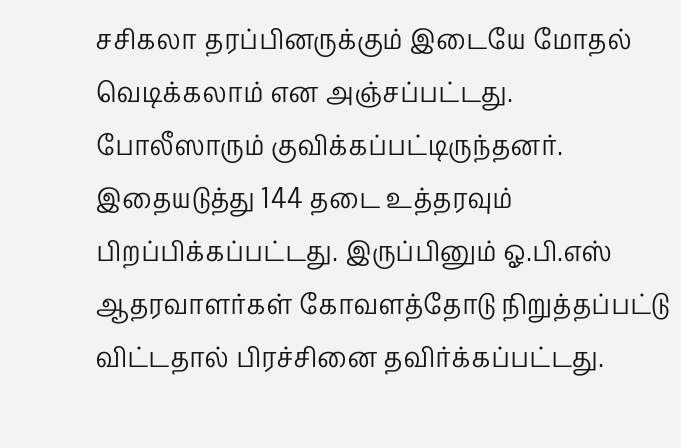சசிகலா தரப்பினருக்கும் இடையே மோதல் வெடிக்கலாம் என அஞ்சப்பட்டது. போலீஸாரும் குவிக்கப்பட்டிருந்தனர். இதையடுத்து 144 தடை உத்தரவும் பிறப்பிக்கப்பட்டது. இருப்பினும் ஓ.பி.எஸ் ஆதரவாளர்கள் கோவளத்தோடு நிறுத்தப்பட்டு விட்டதால் பிரச்சினை தவிர்க்கப்பட்டது.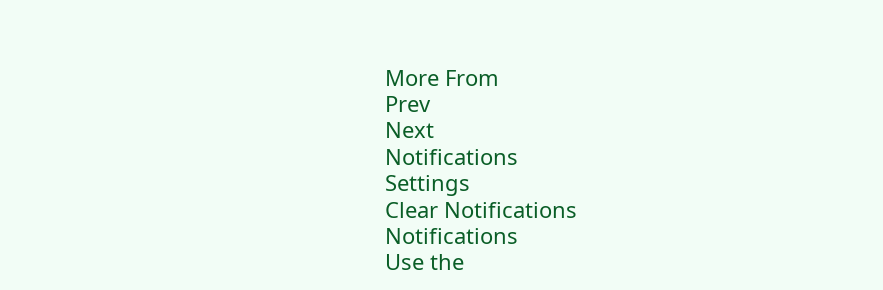More From
Prev
Next
Notifications
Settings
Clear Notifications
Notifications
Use the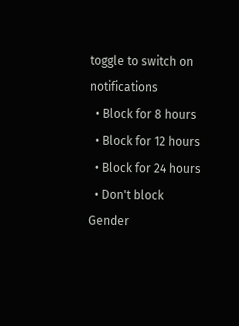toggle to switch on notifications
  • Block for 8 hours
  • Block for 12 hours
  • Block for 24 hours
  • Don't block
Gender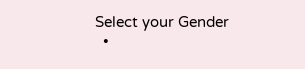Select your Gender
  •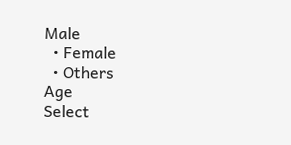Male
  • Female
  • Others
Age
Select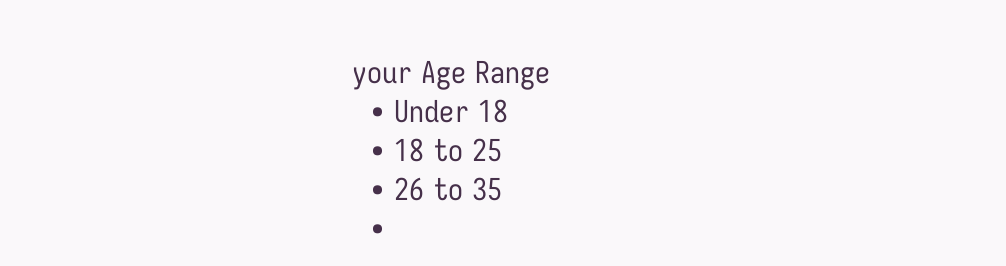your Age Range
  • Under 18
  • 18 to 25
  • 26 to 35
  •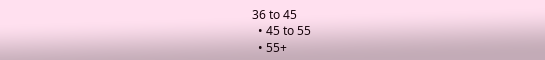36 to 45
  • 45 to 55
  • 55+